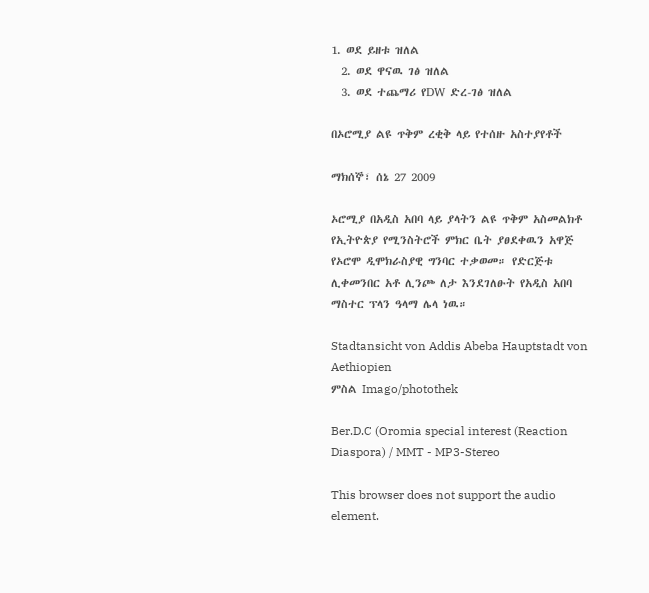1. ወደ ይዘቱ ዝለል
  2. ወደ ዋናዉ ገፅ ዝለል
  3. ወደ ተጨማሪ የDW ድረ-ገፅ ዝለል

በኦሮሚያ ልዩ ጥቅም ረቂቅ ላይ የተሰዙ አስተያየቶች

ማክሰኞ፣ ሰኔ 27 2009

ኦሮሚያ በአዲስ አበባ ላይ ያላትን ልዩ ጥቅም አስመልክቶ የኢትዮጵያ የሚንስትሮች ምክር ቤት ያፀደቀዉን አዋጅ የኦሮሞ ዲሞክራስያዊ ግንባር ተቃወመ። የድርጅቱ ሊቀመንበር አቶ ሊንጮ ለታ እንደገለፁት የአዲስ አበባ ማስተር ፕላን ዓላማ ሌላ ነዉ።

Stadtansicht von Addis Abeba Hauptstadt von Aethiopien
ምስል Imago/photothek

Ber.D.C (Oromia special interest (Reaction Diaspora) / MMT - MP3-Stereo

This browser does not support the audio element.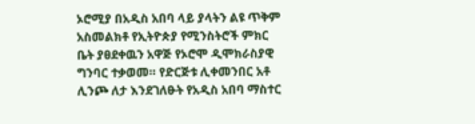ኦሮሚያ በአዲስ አበባ ላይ ያላትን ልዩ ጥቅም አስመልክቶ የኢትዮጵያ የሚንስትሮች ምክር ቤት ያፀደቀዉን አዋጅ የኦሮሞ ዲሞክራስያዊ ግንባር ተቃወመ። የድርጅቱ ሊቀመንበር አቶ ሊንጮ ለታ እንደገለፁት የአዲስ አበባ ማስተር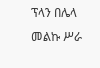ፕላን በሌላ መልኩ ሥራ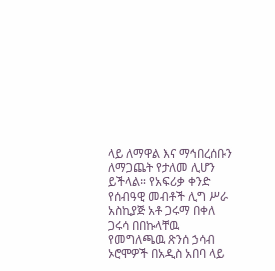ላይ ለማዋል እና ማኅበረሰቡን ለማጋጨት የታለመ ሊሆን ይችላል። የአፍሪቃ ቀንድ የሰብዓዊ መብቶች ሊግ ሥራ አስኪያጅ አቶ ጋሩማ በቀለ ጋሩሳ በበኩላቸዉ የመግለጫዉ ጽንሰ ኃሳብ ኦሮሞዎች በአዲስ አበባ ላይ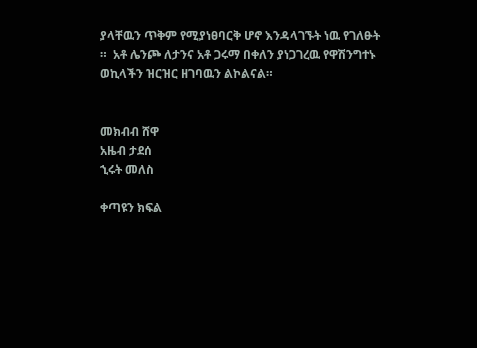ያላቸዉን ጥቅም የሚያነፀባርቅ ሆኖ እንዳላገኙት ነዉ የገለፁት ።  አቶ ሌንጮ ለታንና አቶ ጋሩማ በቀለን ያነጋገረዉ የዋሽንግተኑ ወኪላችን ዝርዝር ዘገባዉን ልኮልናል።


መክብብ ሸዋ
አዜብ ታደሰ
ኂሩት መለስ

ቀጣዩን ክፍል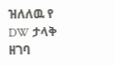ዝለለዉ የ DW ታላቅ ዘገባ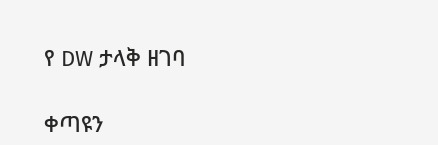የ DW ታላቅ ዘገባ

ቀጣዩን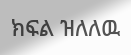ክፍል ዝለለዉ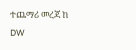ተጨማሪ መረጃ ከ DW